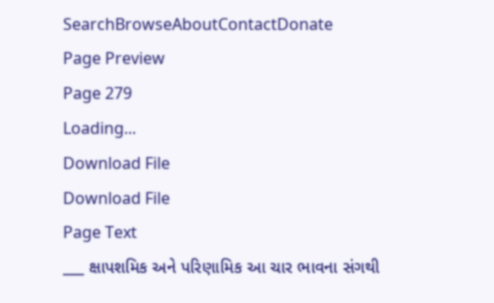SearchBrowseAboutContactDonate
Page Preview
Page 279
Loading...
Download File
Download File
Page Text
___ ક્ષાપશમિક અને પરિણામિક આ ચાર ભાવના સંગથી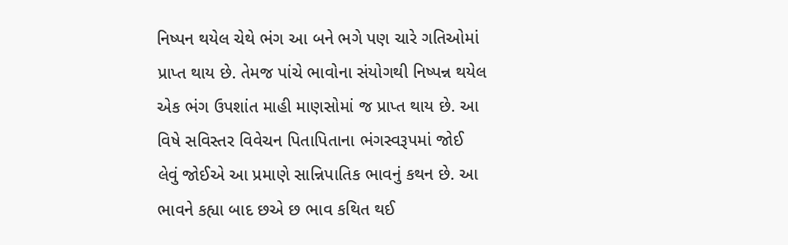નિષ્પન થયેલ ચેથે ભંગ આ બને ભગે પણ ચારે ગતિઓમાં પ્રાપ્ત થાય છે. તેમજ પાંચે ભાવોના સંયોગથી નિષ્પન્ન થયેલ એક ભંગ ઉપશાંત માહી માણસોમાં જ પ્રાપ્ત થાય છે. આ વિષે સવિસ્તર વિવેચન પિતાપિતાના ભંગસ્વરૂપમાં જોઈ લેવું જોઈએ આ પ્રમાણે સાન્નિપાતિક ભાવનું કથન છે. આ ભાવને કહ્યા બાદ છએ છ ભાવ કથિત થઈ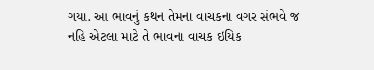ગયા. આ ભાવનું કથન તેમના વાચકના વગર સંભવે જ નહિ એટલા માટે તે ભાવના વાચક ઇયિક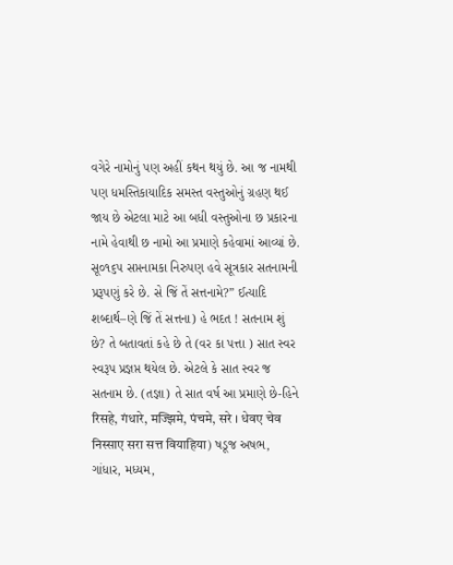વગેરે નામોનું પણ અહીં કથન થયું છે. આ જ નામથી પણ ધમસ્તિકાયાદિક સમસ્ત વસ્તુઓનું ગ્રહણ થઈ જાય છે એટલા માટે આ બધી વસ્તુઓના છ પ્રકારના નામે હેવાથી છ નામો આ પ્રમાણે કહેવામાં આવ્યાં છે. સૂ૦૧૬૫ સપ્તનામકા નિરુપણ હવે સૂત્રકાર સતનામની પ્રરૂપણું કરે છે. સે જિં તેં સત્તનામે?” ઈત્યાદિ શબ્દાર્થ–ણે જિં તેં સત્તના) હે ભદત ! સતનામ શું છે? તે બતાવતાં કહે છે તે (વર કા પત્તા ) સાત સ્વર સ્વરૂપ પ્રજ્ઞપ્ત થયેલ છે. એટલે કે સાત સ્વર જ સતનામ છે. (તજ્ઞા) તે સાત વર્ષ આ પ્રમાણે છે-હિને रिसहे, गंधारे, मज्झिमे, पंचमे, सरे । धेवए चेव निस्साए सरा सत्त वियाहिया) ષડૂજ અષભ, ગાંધાર, મધ્યમ,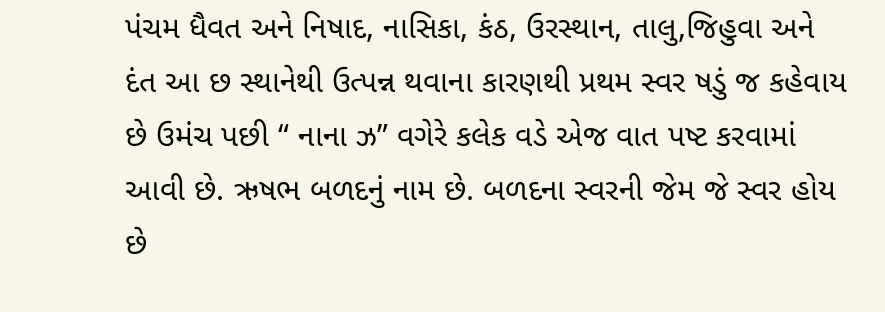પંચમ ધૈવત અને નિષાદ, નાસિકા, કંઠ, ઉરસ્થાન, તાલુ,જિહુવા અને દંત આ છ સ્થાનેથી ઉત્પન્ન થવાના કારણથી પ્રથમ સ્વર ષડું જ કહેવાય છે ઉમંચ પછી “ નાના ઝ” વગેરે કલેક વડે એજ વાત પષ્ટ કરવામાં આવી છે. ઋષભ બળદનું નામ છે. બળદના સ્વરની જેમ જે સ્વર હોય છે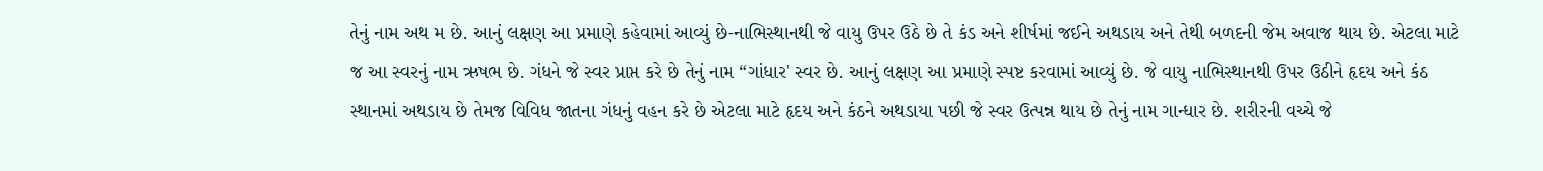તેનું નામ અથ મ છે. આનું લક્ષણ આ પ્રમાણે કહેવામાં આવ્યું છે-નાભિસ્થાનથી જે વાયુ ઉપર ઉઠે છે તે કંડ અને શીર્ષમાં જઈને અથડાય અને તેથી બળદની જેમ અવાજ થાય છે. એટલા માટે જ આ સ્વરનું નામ ઋષભ છે. ગંધને જે સ્વર પ્રાપ્ત કરે છે તેનું નામ “ગાંધાર' સ્વર છે. આનું લક્ષણ આ પ્રમાણે સ્પષ્ટ કરવામાં આવ્યું છે. જે વાયુ નાભિસ્થાનથી ઉપર ઉઠીને હૃદય અને કંઠ સ્થાનમાં અથડાય છે તેમજ વિવિધ જાતના ગંધનું વહન કરે છે એટલા માટે હૃદય અને કંઠને અથડાયા પછી જે સ્વર ઉત્પન્ન થાય છે તેનું નામ ગાન્ધાર છે. શરીરની વચ્ચે જે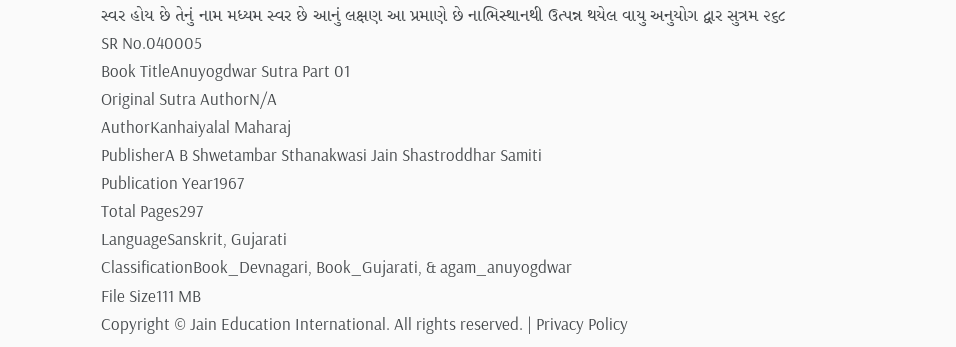સ્વર હોય છે તેનું નામ મધ્યમ સ્વર છે આનું લક્ષણ આ પ્રમાણે છે નાભિસ્થાનથી ઉત્પન્ન થયેલ વાયુ અનુયોગ દ્વાર સુત્રમ ૨૬૮
SR No.040005
Book TitleAnuyogdwar Sutra Part 01
Original Sutra AuthorN/A
AuthorKanhaiyalal Maharaj
PublisherA B Shwetambar Sthanakwasi Jain Shastroddhar Samiti
Publication Year1967
Total Pages297
LanguageSanskrit, Gujarati
ClassificationBook_Devnagari, Book_Gujarati, & agam_anuyogdwar
File Size111 MB
Copyright © Jain Education International. All rights reserved. | Privacy Policy